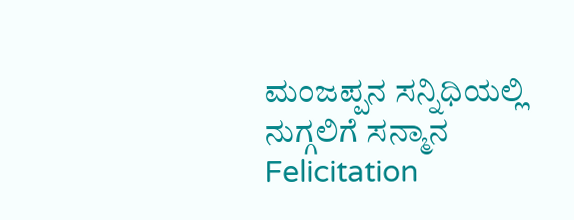ಮಂಜಪ್ಪನ ಸನ್ನಿಧಿಯಲ್ಲಿ ನುಗ್ಗಲಿಗೆ ಸನ್ಮಾನ
Felicitation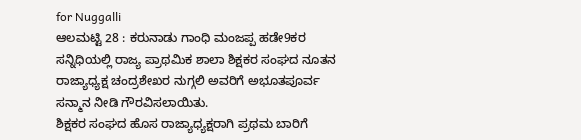for Nuggalli
ಆಲಮಟ್ಟಿ 28 : ಕರುನಾಡು ಗಾಂಧಿ ಮಂಜಪ್ಪ ಹಡೇ9ಕರ ಸನ್ನಿಧಿಯಲ್ಲಿ ರಾಜ್ಯ ಪ್ರಾಥಮಿಕ ಶಾಲಾ ಶಿಕ್ಷಕರ ಸಂಘದ ನೂತನ ರಾಜ್ಯಾಧ್ಯಕ್ಷ ಚಂದ್ರಶೇಖರ ನುಗ್ಗಲಿ ಅವರಿಗೆ ಅಭೂತಪೂರ್ವ ಸನ್ಮಾನ ನೀಡಿ ಗೌರವಿಸಲಾಯಿತು.
ಶಿಕ್ಷಕರ ಸಂಘದ ಹೊಸ ರಾಜ್ಯಾಧ್ಯಕ್ಷರಾಗಿ ಪ್ರಥಮ ಬಾರಿಗೆ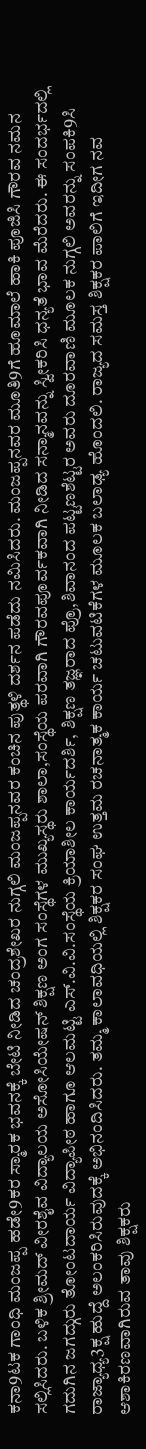ಕನಾ9ಟಕ ಗಾಂಧಿ ಮಂಜಪ್ಪ ಹಡೇ9ಕರ ಸ್ಮಾರಕ ಭವನಕ್ಕೆ ಬೇಟಿ ನೀಡಿದ ಚಂದ್ರಶೇಖರ ನುಗ್ಗಲಿ ಮಂಜಪ್ಪನವರ ಕಂಚಿನ ಪುತ್ಥಳಿ ದರ್ಶನ ಪಡೆದು ನಮಿಸಿದರು. ಮಂಜಪ್ಪನವರ ಮೂತಿ9ಗೆ ಹೂಮಾಲೆ ಹಾಕಿ ಪೂಜಿಸಿ ಗೌರವ ನಮನ ಸಲ್ಲಿಸಿದರು. ಬಳಿಕ ಶ್ರೀಮದ್ ವೀರಶೈವ ವಿದ್ಯಾಲಯ ಅಸೋಸಿಯೇಷನ್ ಶಿಕ್ಷಣ ಅಂಗ ಸಂಸ್ಥೆಗಳ ಮುಖ್ಯಸ್ಥರು ಶಾಲಾ,ಸಂಸ್ಥೆಯ ಪರವಾಗಿ ಗೌರವಪೂರ್ವಕವಾಗಿ ನೀಡಿದ ಸನ್ಮಾನವನ್ನು ಸ್ವೀಕರಿಸಿ ಧನ್ಯತೆ ಭಾವ ಮೆರೆದರು. ಈ ಸಂದರ್ಭದಲ್ಲಿ ಗದುಗಿನ ಜಗದ್ಗುರು ತೋಂಟದಾರ್ಯ ವಿದ್ಯಾಪೀಠ ಹಾಗೂ ಆಲಮಟ್ಟಿ ಎಸ್.ವಿ.ವಿ.ಸಂಸ್ಥೆಯ ಕ್ರಿಯಾಶೀಲ ಕಾರ್ಯದರ್ಶಿ, ಶಿಕ್ಷಣ ತಜ್ಞರಾದ ಪ್ರೊ,ಶಿವಾನಂದ ಪಟ್ಟಣಶೆಟ್ಟರ ಅವರು ದೂರವಾಣಿ ಮೂಲಕ ನುಗ್ಗಲಿ ಅವರನ್ನು ಸಂಪಕಿ9ಸಿ ರಾಜ್ಯಾಧ್ಯ3ಕ್ಷ ಹುದ್ದೆ ಅಲಂಕರಿಸಿರುವುದಕ್ಕೆ ಅಭಿನಂದಿಸಿದರು. ತಮ್ಮ ಕಾಲಾವಧಿಯಲ್ಲಿ ಶಿಕ್ಷಕರ ಸಂಘ ಉತ್ತಮ ರಚನಾತ್ಮಕ ಕಾರ್ಯ ಚಟುವಟಿಕೆಗಳ ಮೂಲಕ ಬಲಾಢ್ಯ ಹೊಂದಲಿ. ರಾಜ್ಯದ ಸಮಸ್ತ ಶಿಕ್ಷಕರ ಪಾಲಿಗೆ ಇದೀಗ ನವ ಆಶಾಕಿರಣವಾಗಿರುವ ತಾವು ಶಿಕ್ಷಕರು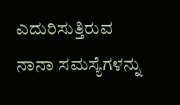ಎದುರಿಸುತ್ತಿರುವ ನಾನಾ ಸಮಸ್ಯೆಗಳನ್ನು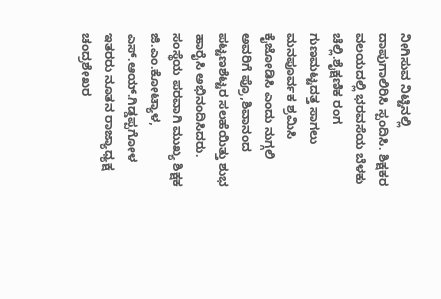ನೀಗಿಸುವ ನಿಟ್ಟಿನಲ್ಲಿ ದಾಪುಗಾಲಿರಿಸಿ ಸ್ಪಂದಿಸಿ. ಶಿಕ್ಷಕರ ವಲಯದಲ್ಲಿ ಭರವಸೆಯ ಬೆಳಕು ಚೆಲ್ಲಿ.ಶೈಕ್ಷಣಿಕ ರಂಗ ಗುಣಮಟ್ಟದತ್ತ ಸಾಗಲು ಮನಪೂರ್ವಕ ಶ್ರಮಿಸಿ ಕೈಜೋಡಿಸಿ ಎಂದು ನುಗ್ಗಲಿ ಅವರಿಗೆ ಪ್ರೊ,ಶಿವಾನಂದ ಪಟ್ಟಣಶೆಟ್ಟರ ಸಲಹೆಯಿತ್ತು ಶುಭ ಹಾರೈಸಿ ಅಭಿನಂದಿಸಿದರು.
ಸಂಸ್ಥೆಯ ಪರವಾಗಿ ಮುಖ್ಯ ಶಿಕ್ಷಕ ಜಿ.ಎಂ.ಕೋಟ್ಯಾಳ, ಎಸ್.ಆಯ್.ಗಿಡ್ಡಪ್ಪಗೋಳ ಇತರರು ನೂತನ ರಾಜ್ಯಾಧ್ಯಕ್ಷ ಚಂದ್ರಶೇಖರ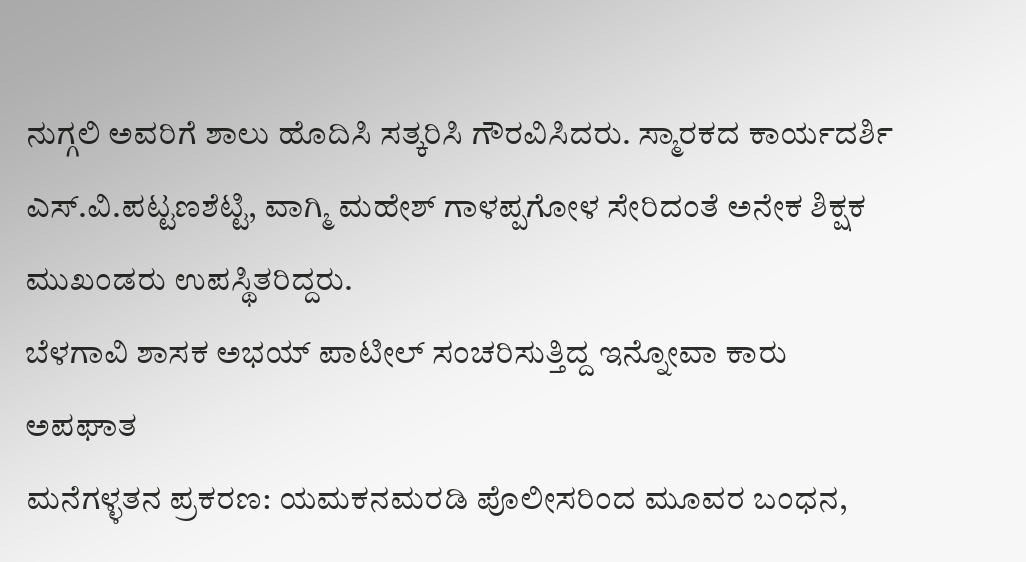ನುಗ್ಗಲಿ ಅವರಿಗೆ ಶಾಲು ಹೊದಿಸಿ ಸತ್ಕರಿಸಿ ಗೌರವಿಸಿದರು. ಸ್ಮಾರಕದ ಕಾರ್ಯದರ್ಶಿ ಎಸ್.ವಿ.ಪಟ್ಟಣಶೆಟ್ಟಿ, ವಾಗ್ಮಿ ಮಹೇಶ್ ಗಾಳಪ್ಪಗೋಳ ಸೇರಿದಂತೆ ಅನೇಕ ಶಿಕ್ಷಕ ಮುಖಂಡರು ಉಪಸ್ಥಿತರಿದ್ದರು.
ಬೆಳಗಾವಿ ಶಾಸಕ ಅಭಯ್ ಪಾಟೀಲ್ ಸಂಚರಿಸುತ್ತಿದ್ದ ಇನ್ನೋವಾ ಕಾರು ಅಪಘಾತ
ಮನೆಗಳ್ಳತನ ಪ್ರಕರಣ: ಯಮಕನಮರಡಿ ಪೊಲೀಸರಿಂದ ಮೂವರ ಬಂಧನ,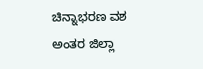ಚಿನ್ನಾಭರಣ ವಶ
ಅಂತರ ಜಿಲ್ಲಾ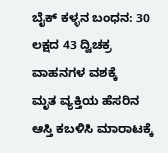ಬೈಕ್ ಕಳ್ಳನ ಬಂಧನ: 30 ಲಕ್ಷದ 43 ದ್ವಿಚಕ್ರ ವಾಹನಗಳ ವಶಕ್ಕೆ
ಮೃತ ವ್ಯಕ್ತಿಯ ಹೆಸರಿನ ಆಸ್ತಿ ಕಬಳಿಸಿ ಮಾರಾಟಕ್ಕೆ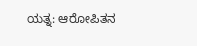ಯತ್ನ: ಆರೋಪಿತನ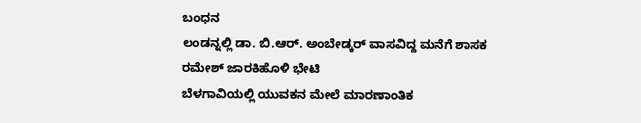ಬಂಧನ
ಲಂಡನ್ನಲ್ಲಿ ಡಾ. ಬಿ.ಆರ್. ಅಂಬೇಡ್ಕರ್ ವಾಸವಿದ್ದ ಮನೆಗೆ ಶಾಸಕ ರಮೇಶ್ ಜಾರಕಿಹೊಳಿ ಭೇಟಿ
ಬೆಳಗಾವಿಯಲ್ಲಿ ಯುವಕನ ಮೇಲೆ ಮಾರಣಾಂತಿಕ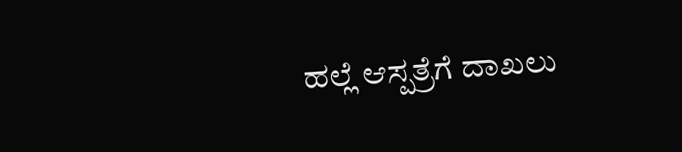ಹಲ್ಲೆ ಆಸ್ಪತ್ರೆಗೆ ದಾಖಲು